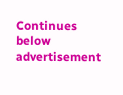Continues below advertisement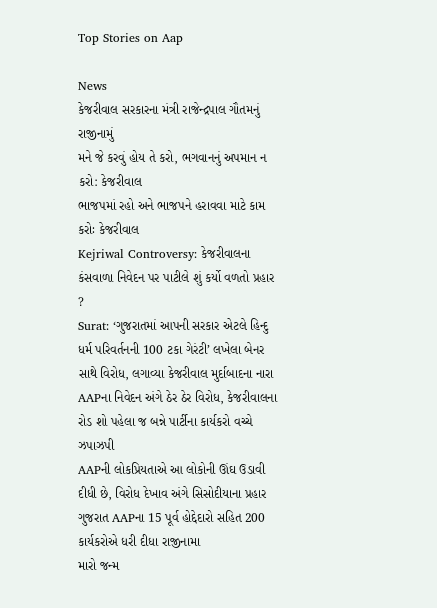Top Stories on Aap

News
કેજરીવાલ સરકારના મંત્રી રાજેન્દ્રપાલ ગૌતમનું રાજીનામું
મને જે કરવું હોય તે કરો, ભગવાનનું અપમાન ન કરો: કેજરીવાલ
ભાજપમાં રહો અને ભાજપને હરાવવા માટે કામ કરોઃ કેજરીવાલ
Kejriwal Controversy: કેજરીવાલના કંસવાળા નિવેદન પર પાટીલે શું કર્યો વળતો પ્રહાર ?
Surat: ‘ગુજરાતમાં આપની સરકાર એટલે હિન્દુ ધર્મ પરિવર્તનની 100 ટકા ગેરંટી’ લખેલા બેનર સાથે વિરોધ, લગાવ્યા કેજરીવાલ મુર્દાબાદના નારા
AAPના નિવેદન અંગે ઠેર ઠેર વિરોધ, કેજરીવાલના રોડ શો પહેલા જ બન્ને પાર્ટીના કાર્યકરો વચ્ચે ઝપાઝપી
AAPની લોકપ્રિયતાએ આ લોકોની ઊંઘ ઉડાવી દીધી છે, વિરોધ દેખાવ અંગે સિસોદીયાના પ્રહાર
ગુજરાત AAPના 15 પૂર્વ હોદ્દેદારો સહિત 200 કાર્યકરોએ ધરી દીધા રાજીનામા
મારો જન્મ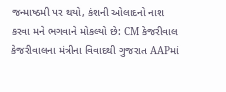જન્માષ્ઠમી પર થયો, કંશની ઓલાદનો નાશ કરવા મને ભગવાને મોકલ્યો છે: CM કેજરીવાલ
કેજરીવાલના મંત્રીના વિવાદથી ગુજરાત AAPમાં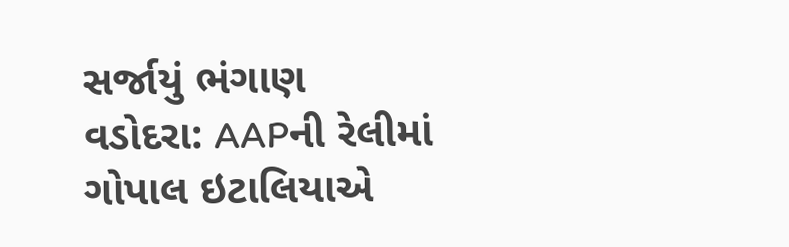સર્જાયું ભંગાણ
વડોદરા: AAPની રેલીમાં ગોપાલ ઇટાલિયાએ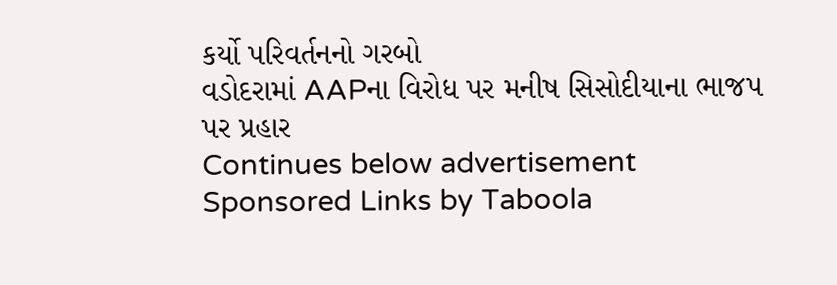કર્યો પરિવર્તનનો ગરબો
વડોદરામાં AAPના વિરોધ પર મનીષ સિસોદીયાના ભાજપ પર પ્રહાર
Continues below advertisement
Sponsored Links by Taboola